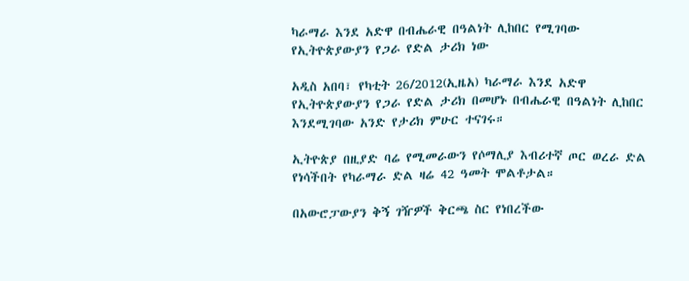ካራማራ እንደ አድዋ በብሔራዊ በዓልነት ሊከበር የሚገባው የኢትዮጵያውያን የጋራ የድል ታሪክ ነው

አዲስ አበባ፣ የካቲት 26/2012(ኢዜአ) ካራማራ እንደ አድዋ የኢትዮጵያውያን የጋራ የድል ታሪክ በመሆኑ በብሔራዊ በዓልነት ሊከበር እንደሚገባው አንድ የታሪክ ምሁር ተናገሩ።

ኢትዮጵያ በዚያድ ባሬ የሚመራውን የሶማሊያ እብሪተኛ ጦር ወረራ ድል የነሳችበት የካራማራ ድል ዛሬ 42 ዓመት ሞልቶታል።

በአውሮፓውያን ቅኝ ገዥዎች ቅርጫ ስር የነበረችው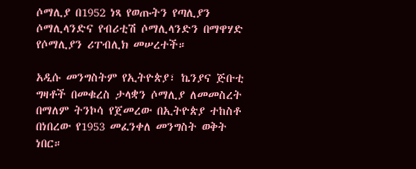ሶማሊያ በ1952 ነጻ የወጡትን የጣሊያን ሶማሊላንድና የብሪቲሽ ሶማሊላንድን በማዋሃድ የሶማሊያን ሪፐብሊክ መሠረተች።

አዲሱ መንግስትም የኢትዮጵያ፣ ኬንያና ጅቡቲ ግዛቶች በመቁረስ ታላቋን ሶማሊያ ለመመስረት በማለም ትንኮሳ የጀመረው በኢትዮጵያ ተከስቶ በነበረው የ1953 መፈንቀለ መንግስት ወቅት ነበር።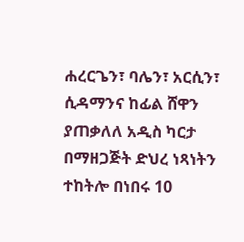ሐረርጌን፣ ባሌን፣ አርሲን፣ ሲዳማንና ከፊል ሸዋን ያጠቃለለ አዲስ ካርታ በማዘጋጅት ድህረ ነጻነትን ተከትሎ በነበሩ 10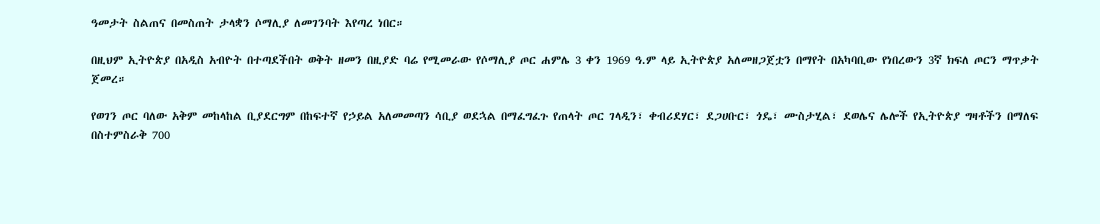ዓመታት ስልጠና በመስጠት ታላቋን ሶማሊያ ለመገንባት እየጣረ ነበር።

በዚህም ኢትዮጵያ በአዲስ አብዮት በተጣደችበት ወቅት ዘመን በዚያድ ባሬ የሚመራው የሶማሊያ ጦር ሐምሌ 3 ቀን 1969 ዓ.ም ላይ ኢትዮጵያ አለመዘጋጀቷን በማየት በአካባቢው የነበረውን 3ኛ ክፍለ ጦርን ማጥቃት ጀመረ።

የወገን ጦር ባለው አቅም መከላከል ቢያደርግም በከፍተኛ የኃይል አለመመጣን ሳቢያ ወደኋል በማፈግፈጉ የጠላት ጦር ገላዲን፣ ቀብሪደሃር፣ ደጋሀቡር፣ ጎዴ፣ ሙስታሂል፣ ደወሌና ሌሎች የኢትዮጵያ ግዛቶችን በማለፍ በስተምስራቅ 700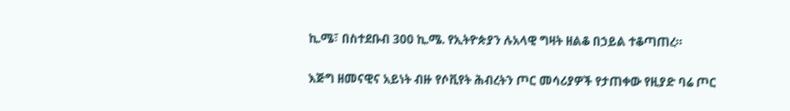ኪ.ሜ፣ በስተደቡብ 300 ኪ.ሜ. የኢትዮጵያን ሉአላዊ ግዛት ዘልቆ በኃይል ተቆጣጠረ።

እጅግ ዘመናዊና አይነት ብዙ የሶቪየት ሕብረትን ጦር መሳሪያዎች የታጠቀው የዚያድ ባሬ ጦር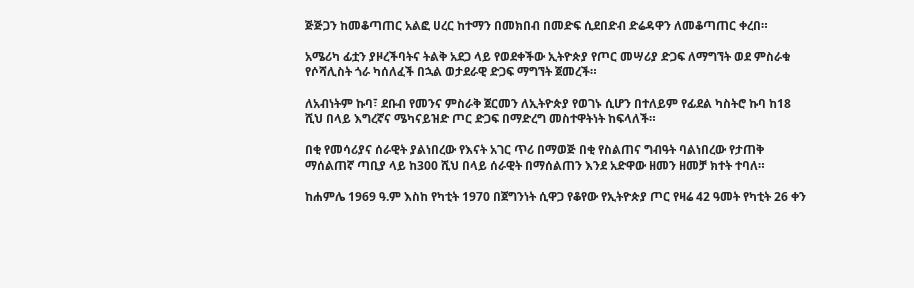ጅጅጋን ከመቆጣጠር አልፎ ሀረር ከተማን በመክበብ በመድፍ ሲደበድብ ድሬዳዋን ለመቆጣጠር ቀረበ።

አሜሪካ ፊቷን ያዞረችባትና ትልቅ አደጋ ላይ የወደቀችው ኢትዮጵያ የጦር መሣሪያ ድጋፍ ለማግኘት ወደ ምስራቁ የሶሻሊስት ጎራ ካሰለፈች በኋል ወታደራዊ ድጋፍ ማግኘት ጀመረች።

ለአብነትም ኩባ፣ ደቡብ የመንና ምስራቅ ጀርመን ለኢትዮጵያ የወገኑ ሲሆን በተለይም የፊደል ካስትሮ ኩባ ከ18 ሺህ በላይ እግረኛና ሜካናይዝድ ጦር ድጋፍ በማድረግ መስተዋትነት ከፍላለች።

በቂ የመሳሪያና ሰራዊት ያልነበረው የእናት አገር ጥሪ በማወጅ በቂ የስልጠና ግብዓት ባልነበረው የታጠቅ ማሰልጠኛ ጣቢያ ላይ ከ300 ሺህ በላይ ሰራዊት በማሰልጠን እንደ አድዋው ዘመን ዘመቻ ክተት ተባለ።

ከሐምሌ 1969 ዓ.ም እስከ የካቲት 1970 በጀግንነት ሲዋጋ የቆየው የኢትዮጵያ ጦር የዛሬ 42 ዓመት የካቲት 26 ቀን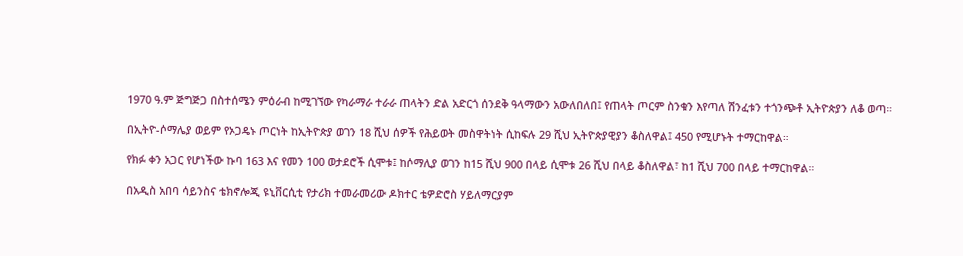1970 ዓ.ም ጅግጅጋ በስተሰሜን ምዕራብ ከሚገኘው የካራማራ ተራራ ጠላትን ድል አድርጎ ሰንደቅ ዓላማውን አውለበለበ፤ የጠላት ጦርም ስንቁን እየጣለ ሽንፈቱን ተጎንጭቶ ኢትዮጵያን ለቆ ወጣ።

በኢትዮ-ሶማሌያ ወይም የኦጋዴኑ ጦርነት ከኢትዮጵያ ወገን 18 ሺህ ሰዎች የሕይወት መስዋትነት ሲከፍሉ 29 ሺህ ኢትዮጵያዊያን ቆስለዋል፤ 450 የሚሆኑት ተማርከዋል።

የክፉ ቀን አጋር የሆነችው ኩባ 163 እና የመን 100 ወታደሮች ሲሞቱ፤ ከሶማሊያ ወገን ከ15 ሺህ 900 በላይ ሲሞቱ 26 ሺህ በላይ ቆስለዋል፣ ከ1 ሺህ 700 በላይ ተማርከዋል።

በአዲስ አበባ ሳይንስና ቴክኖሎጂ ዩኒቨርሲቲ የታሪክ ተመራመሪው ዶክተር ቴዎድሮስ ሃይለማርያም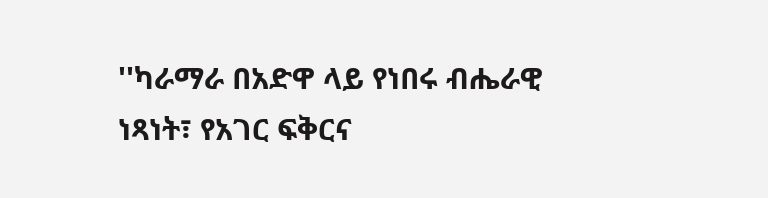''ካራማራ በአድዋ ላይ የነበሩ ብሔራዊ ነጻነት፣ የአገር ፍቅርና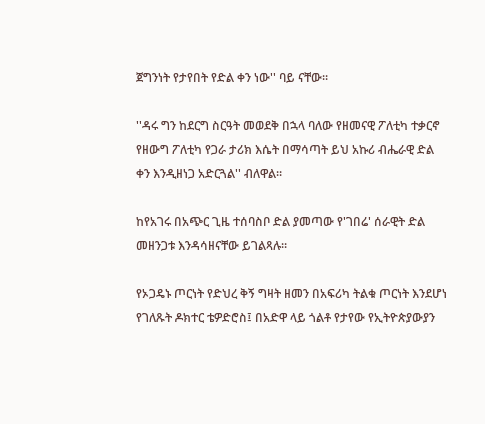ጀግንነት የታየበት የድል ቀን ነው'' ባይ ናቸው።

''ዳሩ ግን ከደርግ ስርዓት መወደቅ በኋላ ባለው የዘመናዊ ፖለቲካ ተቃርኖ የዘውግ ፖለቲካ የጋራ ታሪክ እሴት በማሳጣት ይህ አኩሪ ብሔራዊ ድል ቀን እንዲዘነጋ አድርጓል'' ብለዋል።

ከየአገሩ በአጭር ጊዜ ተሰባስቦ ድል ያመጣው የ'ገበሬ' ሰራዊት ድል መዘንጋቱ እንዳሳዘናቸው ይገልጻሉ።

የኦጋዴኑ ጦርነት የድህረ ቅኝ ግዛት ዘመን በአፍሪካ ትልቁ ጦርነት እንደሆነ የገለጹት ዶክተር ቴዎድሮስ፤ በአድዋ ላይ ጎልቶ የታየው የኢትዮጵያውያን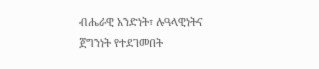ብሔራዊ አንድነት፣ ሉዓላዊነትና ጀግንነት የተደገመበት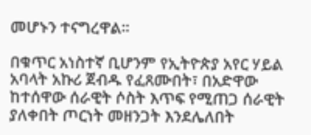መሆኑን ተናግረዋል።

በቁጥር አነስተኛ ቢሆንም የኢትዮጵያ አየር ሃይል አባላት አኩሪ ጀብዱ የፈጸሙበት፣ በአድዋው ከተሰዋው ሰራዊት ሶስት እጥፍ የሚጠጋ ሰራዊት ያለቀበት ጦርነት መዘንጋት እንደሌለበት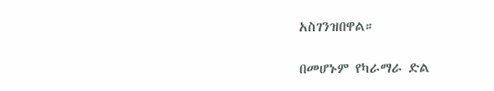አስገንዝበዋል።

በመሆኑም የካራማራ ድል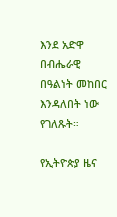እንደ አድዋ በብሔራዊ በዓልነት መከበር እንዳለበት ነው የገለጹት።

የኢትዮጵያ ዜና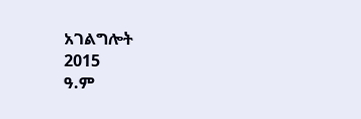አገልግሎት
2015
ዓ.ም